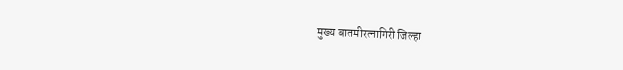मुख्य बातमीरत्नागिरी जिल्हा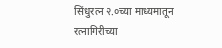सिंधुरत्न २.०च्या माध्यमातून रत्नागिरीच्या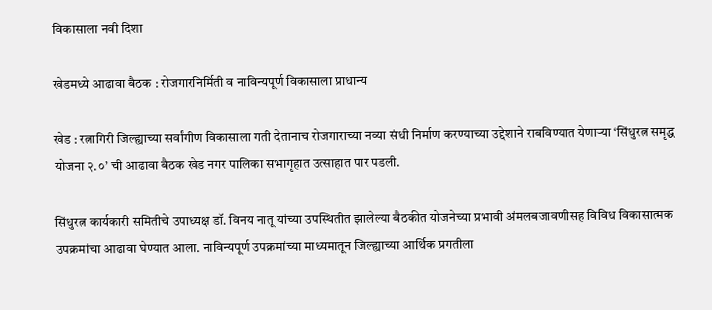विकासाला नवी दिशा

खेडमध्ये आढावा बैठक : रोजगारनिर्मिती व नाविन्यपूर्ण विकासाला प्राधान्य

खेड : रत्नागिरी जिल्ह्याच्या सर्वांगीण विकासाला गती देतानाच रोजगाराच्या नव्या संधी निर्माण करण्याच्या उद्देशाने राबविण्यात येणाऱ्या ‘सिंधुरत्न समृद्ध योजना २.०’ ची आढावा बैठक खेड नगर पालिका सभागृहात उत्साहात पार पडली.

सिंधुरत्न कार्यकारी समितीचे उपाध्यक्ष डॉ. विनय नातू यांच्या उपस्थितीत झालेल्या बैठकीत योजनेच्या प्रभावी अंमलबजावणीसह विविध विकासात्मक उपक्रमांचा आढावा घेण्यात आला. नाविन्यपूर्ण उपक्रमांच्या माध्यमातून जिल्ह्याच्या आर्थिक प्रगतीला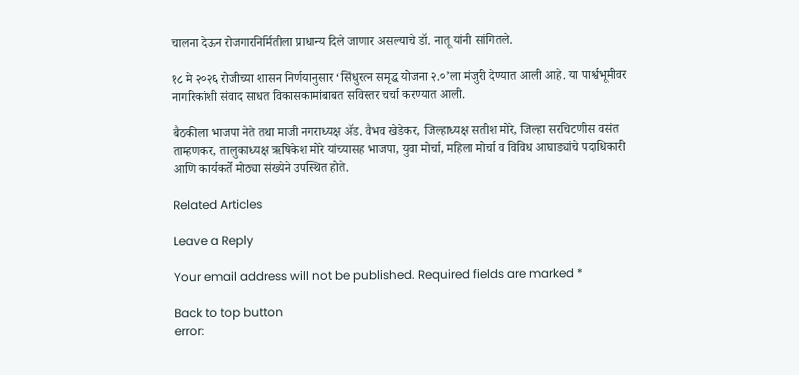चालना देऊन रोजगारनिर्मितीला प्राधान्य दिले जाणार असल्याचे डॉ. नातू यांनी सांगितले.

१८ मे २०२६ रोजीच्या शासन निर्णयानुसार ‘सिंधुरत्न समृद्ध योजना २.०’ला मंजुरी देण्यात आली आहे. या पार्श्वभूमीवर नागरिकांशी संवाद साधत विकासकामांबाबत सविस्तर चर्चा करण्यात आली.

बैठकीला भाजपा नेते तथा माजी नगराध्यक्ष ॲड. वैभव खेडेकर, जिल्हाध्यक्ष सतीश मोरे, जिल्हा सरचिटणीस वसंत ताम्हणकर, तालुकाध्यक्ष ऋषिकेश मोरे यांच्यासह भाजपा, युवा मोर्चा, महिला मोर्चा व विविध आघाड्यांचे पदाधिकारी आणि कार्यकर्ते मोठ्या संख्येने उपस्थित होते.

Related Articles

Leave a Reply

Your email address will not be published. Required fields are marked *

Back to top button
error: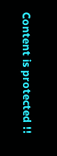Content is protected !!